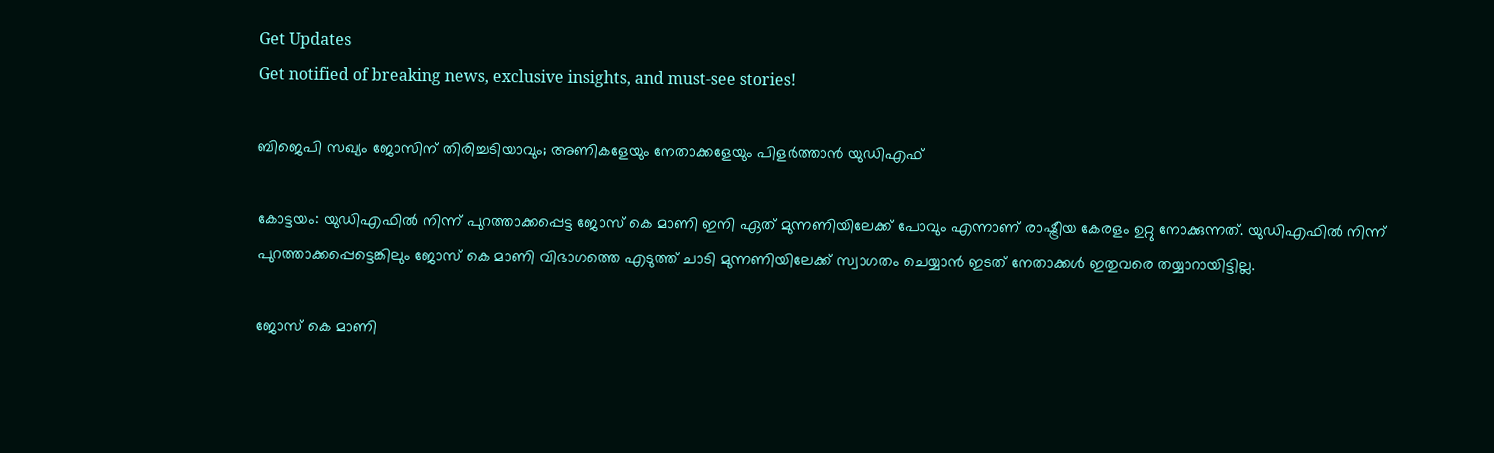Get Updates
Get notified of breaking news, exclusive insights, and must-see stories!

ബിജെപി സഖ്യം ജോസിന് തിരിച്ചടിയാവും; അണികളേയും നേതാക്കളേയും പിളര്‍ത്താന്‍ യുഡിഎഫ്

കോട്ടയം: യുഡിഎഫില്‍ നിന്ന് പുറത്താക്കപ്പെട്ട ജോസ് കെ മാണി ഇനി ഏത് മുന്നണിയിലേക്ക് പോവും എന്നാണ് രാഷ്ട്രീയ കേരളം ഉറ്റു നോക്കുന്നത്. യുഡിഎഫില്‍ നിന്ന് പുറത്താക്കപ്പെട്ടെങ്കിലും ജോസ് കെ മാണി വിഭാഗത്തെ എടുത്ത് ചാടി മുന്നണിയിലേക്ക് സ്വാഗതം ചെയ്യാന്‍ ഇടത് നേതാക്കള്‍ ഇതുവരെ തയ്യാറായിട്ടില്ല.

ജോസ് കെ മാണി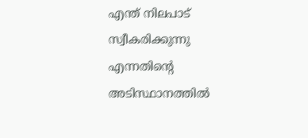എന്ത് നിലപാട് സ്വീകരിക്കുന്നു എന്നതിന്‍റെ അടിസ്ഥാനത്തില്‍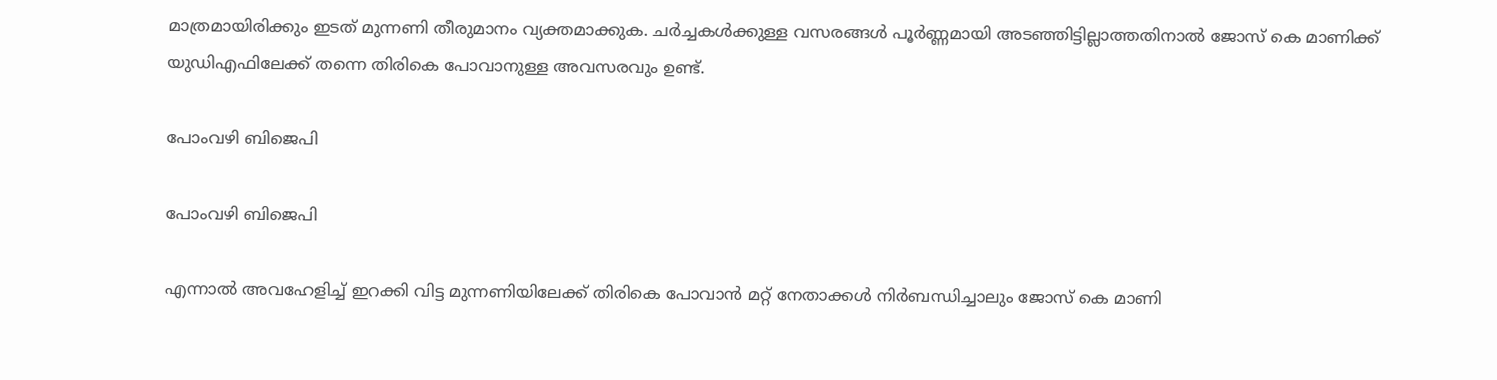മാത്രമായിരിക്കും ഇടത് മുന്നണി തീരുമാനം വ്യക്തമാക്കുക. ചര്‍ച്ചകള്‍ക്കുള്ള വസരങ്ങള്‍ പൂര്‍ണ്ണമായി അടഞ്ഞിട്ടില്ലാത്തതിനാല്‍ ജോസ് കെ മാണിക്ക് യുഡിഎഫിലേക്ക് തന്നെ തിരികെ പോവാനുള്ള അവസരവും ഉണ്ട്.

പോംവഴി ബിജെപി

പോംവഴി ബിജെപി

എന്നാല്‍ അവഹേളിച്ച് ഇറക്കി വിട്ട മുന്നണിയിലേക്ക് തിരികെ പോവാന്‍ മറ്റ് നേതാക്കള്‍ നിര്‍ബന്ധിച്ചാലും ജോസ് കെ മാണി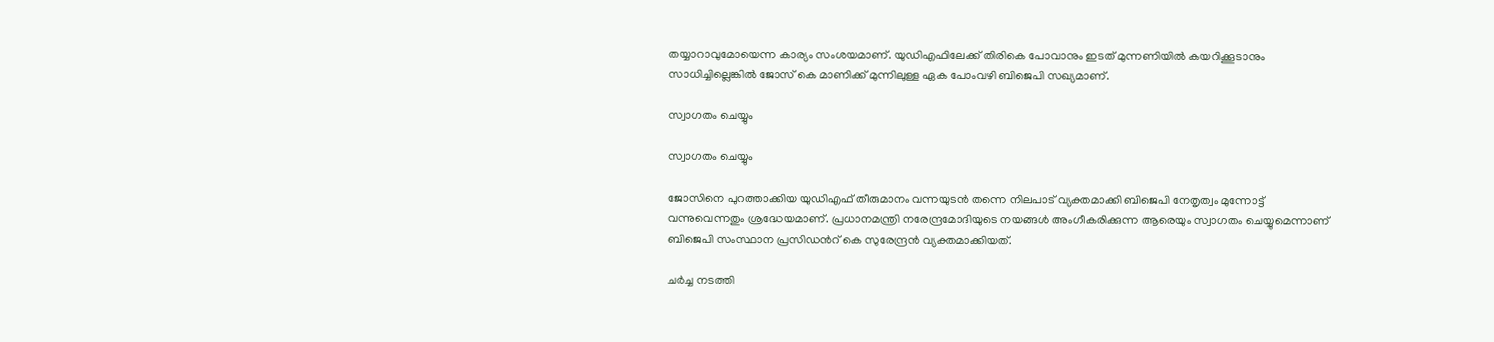തയ്യാറാവുമോയെന്ന കാര്യം സംശയമാണ്. യുഡിഎഫിലേക്ക് തിരികെ പോവാനും ഇടത് മുന്നണിയില്‍ കയറിക്കൂടാനും സാധിച്ചില്ലെങ്കില്‍ ജോസ് കെ മാണിക്ക് മുന്നിലുള്ള ഏക പോംവഴി ബിജെപി സഖ്യമാണ്.

സ്വാഗതം ചെയ്യും

സ്വാഗതം ചെയ്യും

ജോസിനെ പുറത്താക്കിയ യുഡിഎഫ് തീരുമാനം വന്നയുടന്‍ തന്നെ നിലപാട് വ്യക്തമാക്കി ബിജെപി നേതൃത്വം മുന്നോട്ട് വന്നുവെന്നതും ശ്രദ്ധേയമാണ്. പ്രധാനമന്ത്രി നരേന്ദ്രമോദിയുടെ നയങ്ങള്‍ അംഗീകരിക്കുന്ന ആരെയും സ്വാഗതം ചെയ്യുമെന്നാണ് ബിജെപി സംസ്ഥാന പ്രസിഡന്‍റ് കെ സുരേന്ദ്രന്‍ വ്യക്തമാക്കിയത്.

ചർച്ച നടത്തി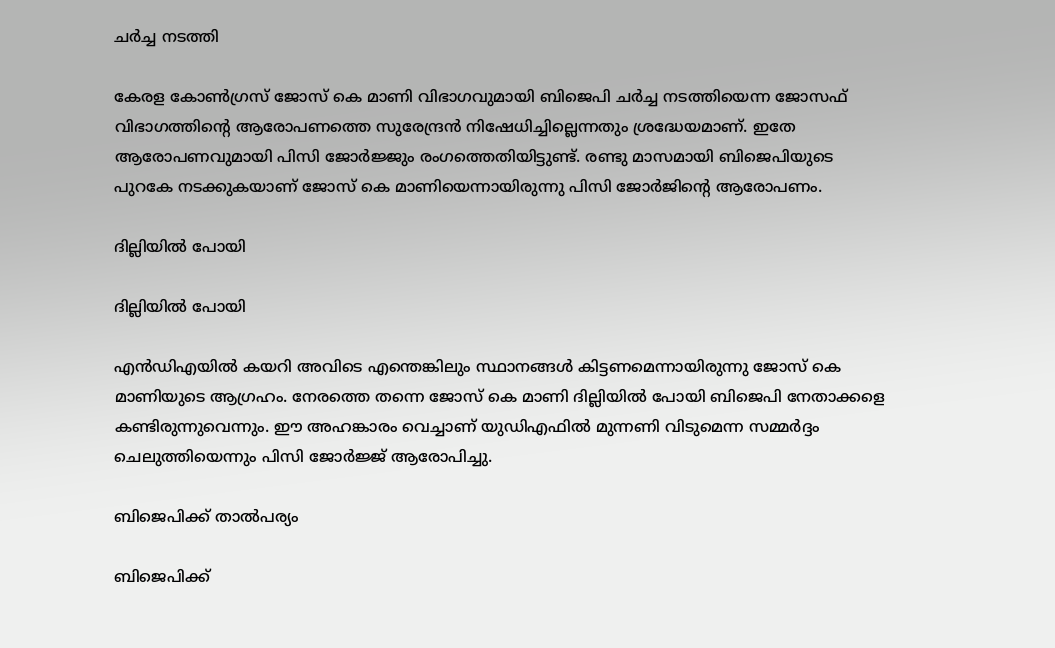ചർച്ച നടത്തി

കേരള കോൺഗ്രസ് ജോസ് കെ മാണി വിഭാഗവുമായി ബിജെപി ചർച്ച നടത്തിയെന്ന ജോസഫ് വിഭാഗത്തിന്റെ ആരോപണത്തെ സുരേന്ദ്രൻ നിഷേധിച്ചില്ലെന്നതും ശ്രദ്ധേയമാണ്. ഇതേ ആരോപണവുമായി പിസി ജോര്‍ജ്ജും രംഗത്തെതിയിട്ടുണ്ട്. രണ്ടു മാസമായി ബിജെപിയുടെ പുറകേ നടക്കുകയാണ് ജോസ് കെ മാണിയെന്നായിരുന്നു പിസി ജോർജിന്‍റെ ആരോപണം.

ദില്ലിയില്‍ പോയി

ദില്ലിയില്‍ പോയി

എന്‍ഡിഎയില്‍ കയറി അവിടെ എന്തെങ്കിലും സ്ഥാനങ്ങള്‍ കിട്ടണമെന്നായിരുന്നു ജോസ് കെ മാണിയുടെ ആഗ്രഹം. നേരത്തെ തന്നെ ജോസ് കെ മാണി ദില്ലിയില്‍ പോയി ബിജെപി നേതാക്കളെ കണ്ടിരുന്നുവെന്നും. ഈ അഹങ്കാരം വെച്ചാണ് യുഡിഎഫില്‍ മുന്നണി വിടുമെന്ന സമ്മര്‍ദ്ദം ചെലുത്തിയെന്നും പിസി ജോര്‍ജ്ജ് ആരോപിച്ചു.

ബിജെപിക്ക് താല്‍പര്യം

ബിജെപിക്ക്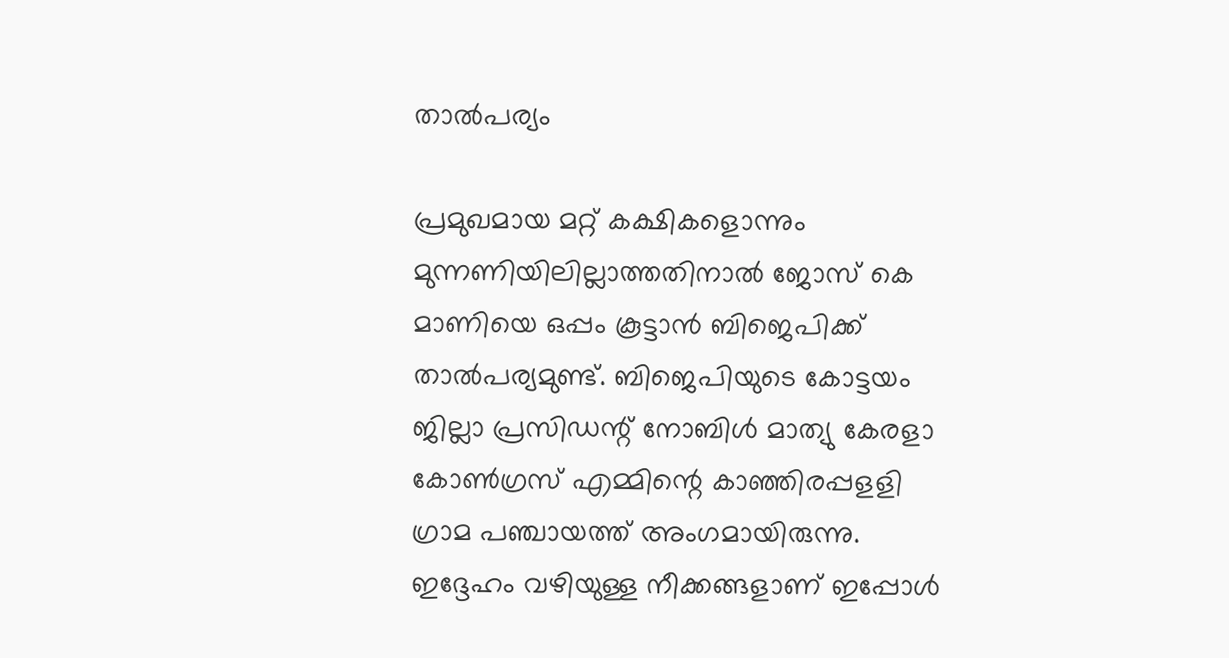താല്‍പര്യം

പ്രമുഖമായ മറ്റ് കക്ഷികളൊന്നും മുന്നണിയിലില്ലാത്തതിനാല്‍ ജോസ് കെ മാണിയെ ഒപ്പം കൂട്ടാന്‍ ബിജെപിക്ക് താല്‍പര്യമുണ്ട്. ബിജെപിയുടെ കോട്ടയം ജില്ലാ പ്രസിഡന്റ് നോബിൾ മാത്യു കേരളാ കോൺഗ്രസ് എമ്മിന്റെ കാഞ്ഞിരപ്പളളി ഗ്രാമ പഞ്ചായത്ത് അംഗമായിരുന്നു. ഇദ്ദേഹം വഴിയുള്ള നീക്കങ്ങളാണ് ഇപ്പോള്‍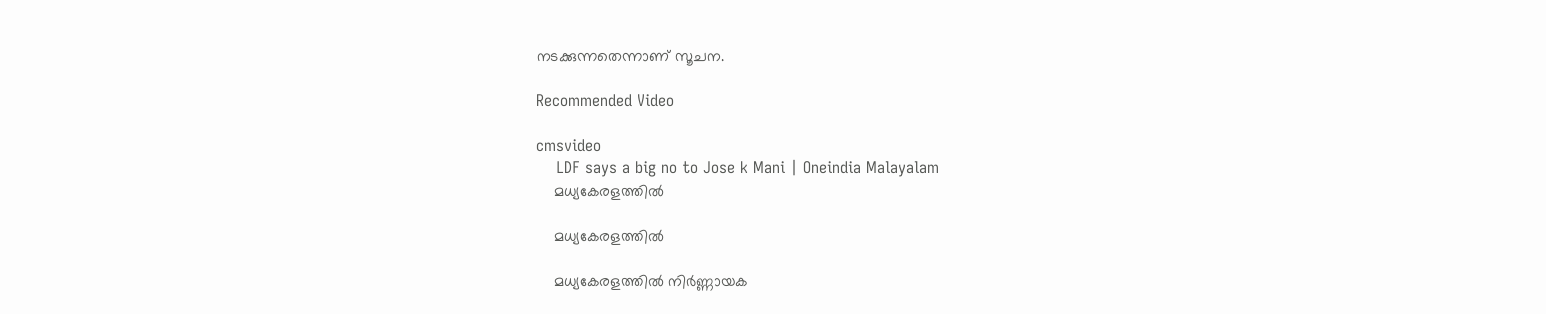നടക്കുന്നതെന്നാണ് സൂചന.

Recommended Video

cmsvideo
    LDF says a big no to Jose k Mani | Oneindia Malayalam
    മധ്യകേരളത്തില്‍

    മധ്യകേരളത്തില്‍

    മധ്യകേരളത്തില്‍ നിര്‍ണ്ണായക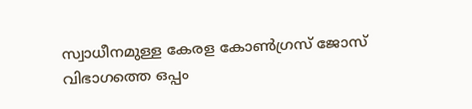സ്വാധീനമുള്ള കേരള കോണ്‍ഗ്രസ് ജോസ് വിഭാഗത്തെ ഒപ്പം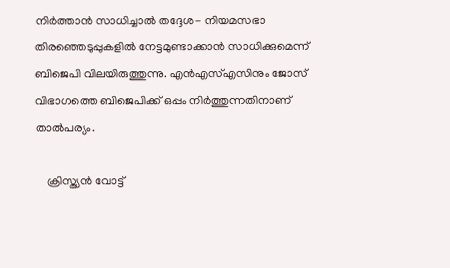നിര്‍ത്താന്‍ സാധിച്ചാല്‍ തദ്ദേശ- നിയമസഭാ തിരഞ്ഞെടുപ്പുകളില്‍ നേട്ടമുണ്ടാക്കാന്‍ സാധിക്കുമെന്ന് ബിജെപി വിലയിരുത്തുന്നു. എന്‍എസ്എസിനും ജോസ് വിഭാഗത്തെ ബിജെപിക്ക് ഒപ്പം നിര്‍ത്തുന്നതിനാണ് താല്‍പര്യം.

    ക്രിസ്ത്യന്‍ വോട്ട്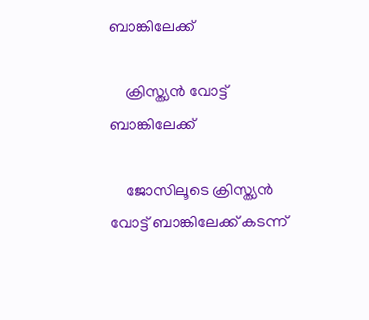ബാങ്കിലേക്ക്

    ക്രിസ്ത്യന്‍ വോട്ട് ബാങ്കിലേക്ക്

    ജോസിലൂടെ ക്രിസ്ത്യന്‍ വോട്ട് ബാങ്കിലേക്ക് കടന്ന്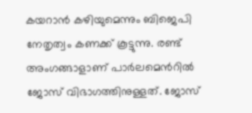കയറാന്‍ കഴിയുമെന്നും ബിജെപി നേതൃത്വം കണക്ക് കൂട്ടുന്നു. രണ്ട് അംഗങ്ങാളാണ് പാര്‍ലമെന്‍റില്‍ ജോസ് വിഭാഗത്തിനുള്ളത്. ജോസ്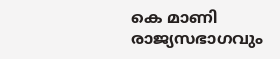കെ മാണി രാജ്യസഭാഗവും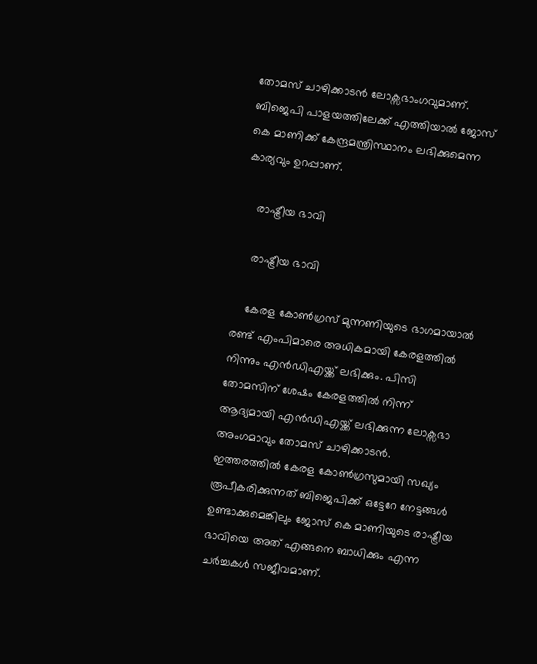തോമസ് ചാഴിക്കാടന്‍ ലോക്സഭാംഗവുമാണ്. ബിജെപി പാളയത്തിലേക്ക് എത്തിയാൽ ജോസ് കെ മാണിക്ക് കേന്ദ്രമന്ത്രിസ്ഥാനം ലഭിക്കുമെന്ന കാര്യവും ഉറപ്പാണ്.

    രാഷ്ട്രീയ ഭാവി

    രാഷ്ട്രീയ ഭാവി

    കേരള കോൺഗ്രസ് മുന്നണിയുടെ ഭാഗമായാല്‍ രണ്ട് എംപിമാരെ അധികമായി കേരളത്തിൽ നിന്നും എന്‍ഡിഎയ്ക്ക് ലഭിക്കും. പിസി തോമസിന് ശേഷം കേരളത്തില്‍ നിന്ന് ആദ്യമായി എന്‍ഡിഎയ്ക്ക് ലഭിക്കുന്ന ലോക്സഭാ അംഗമാവും തോമസ് ചാഴിക്കാടന്‍. ഇത്തരത്തില്‍ കേരള കോണ്‍ഗ്രസുമായി സഖ്യം രൂപീകരിക്കുന്നത് ബിജെപിക്ക് ഒട്ടേറേ നേട്ടങ്ങള്‍ ഉണ്ടാക്കുമെങ്കിലും ജോസ് കെ മാണിയുടെ രാഷ്ട്രീയ ഭാവിയെ അത് എങ്ങനെ ബാധിക്കും എന്ന ചര്‍ച്ചകള്‍ സജീവമാണ്.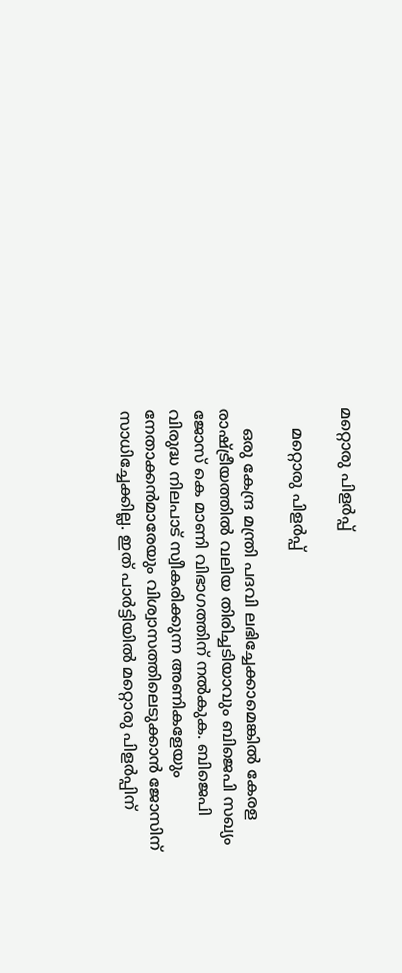മറ്റൊരു പിളര്‍പ്പ്

    മറ്റൊരു പിളര്‍പ്പ്

    ഒരു കേന്ദ്ര മന്ത്രി പദവി ലഭിച്ചേക്കാമെങ്കില്‍ കേരള രാഷ്ട്രീയത്തില്‍ വലിയ തിരിച്ചടിയാവും ബിജെപി സഖ്യം ജോസ് കെ മാണി വിഭാഗത്തിന് നല്‍കുക. ബിജെപി വിരുദ്ധ നിലപാട് സ്വീകരിക്കുന്ന അണികളേയും നേതാക്കന്‍മാരേയും വിശ്വാസത്തിലെടുക്കാന്‍ ജോസിന് സാധിച്ചേക്കില്ല. ഇത് പാര്‍ട്ടിയില്‍ മറ്റൊരു പിളര്‍പ്പിന്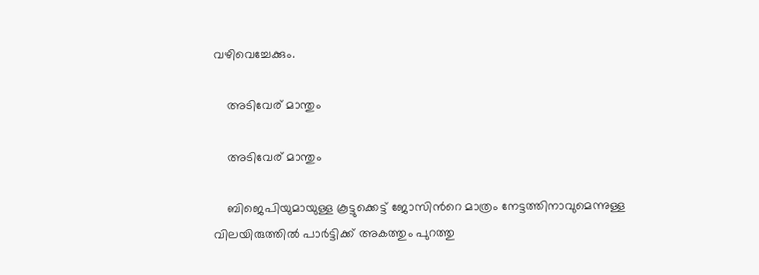വഴിവെച്ചേക്കും.

    അടിവേര് മാന്തും

    അടിവേര് മാന്തും

    ബിജെപിയുമായുള്ള കൂട്ടുക്കെട്ട് ജോസിന്‍റെ മാത്രം നേട്ടത്തിനാവുമെന്നുള്ള വിലയിരുത്തില്‍ പാര്‍ട്ടിക്ക് അകത്തും പുറത്തു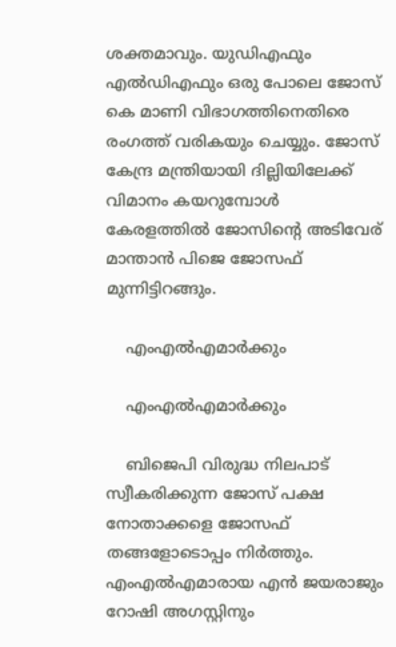ശക്തമാവും. യുഡിഎഫും എല്‍ഡിഎഫും ഒരു പോലെ ജോസ് കെ മാണി വിഭാഗത്തിനെതിരെ രംഗത്ത് വരികയും ചെയ്യും. ജോസ് കേന്ദ്ര മന്ത്രിയായി ദില്ലിയിലേക്ക് വിമാനം കയറുമ്പോള്‍ കേരളത്തില്‍ ജോസിന്‍റെ അടിവേര് മാന്താന്‍ പിജെ ജോസഫ് മുന്നിട്ടിറങ്ങും.

    എംഎല്‍എമാര്‍ക്കും

    എംഎല്‍എമാര്‍ക്കും

    ബിജെപി വിരുദ്ധ നിലപാട് സ്വീകരിക്കുന്ന ജോസ് പക്ഷ നോതാക്കളെ ജോസഫ് തങ്ങളോടൊപ്പം നിര്‍ത്തും. എംഎല്‍എമാരായ എന്‍ ജയരാജും റോഷി അഗസ്റ്റിനും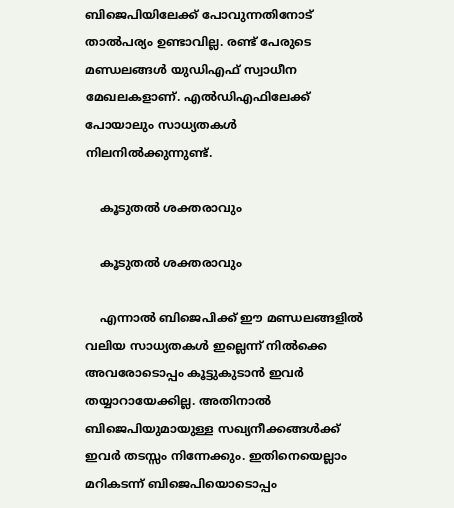ബിജെപിയിലേക്ക് പോവുന്നതിനോട് താല്‍പര്യം ഉണ്ടാവില്ല. രണ്ട് പേരുടെ മണ്ഡലങ്ങള്‍ യുഡിഎഫ് സ്വാധീന മേഖലകളാണ്. എല്‍ഡിഎഫിലേക്ക് പോയാലും സാധ്യതകള്‍ നിലനില്‍ക്കുന്നുണ്ട്.

    കൂടുതല്‍ ശക്തരാവും

    കൂടുതല്‍ ശക്തരാവും

    എന്നാല്‍ ബിജെപിക്ക് ഈ മണ്ഡലങ്ങളില്‍ വലിയ സാധ്യതകള്‍ ഇല്ലെന്ന് നില്‍ക്കെ അവരോടൊപ്പം കൂട്ടുകുടാന്‍ ഇവര്‍ തയ്യാറായേക്കില്ല. അതിനാല്‍ ബിജെപിയുമായുള്ള സഖ്യനീക്കങ്ങള്‍ക്ക് ഇവര്‍ തടസ്സം നിന്നേക്കും. ഇതിനെയെല്ലാം മറികടന്ന് ബിജെപിയൊടൊപ്പം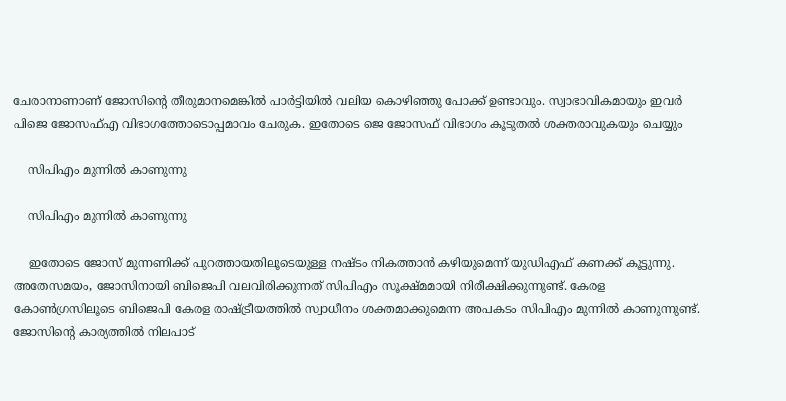ചേരാനാണാണ് ജോസിന്‍റെ തീരുമാനമെങ്കില്‍ പാര്‍ട്ടിയില്‍ വലിയ കൊഴിഞ്ഞു പോക്ക് ഉണ്ടാവും. സ്വാഭാവികമായും ഇവര്‍ പിജെ ജോസഫ്എ വിഭാഗത്തോടൊപ്പമാവം ചേരുക. ഇതോടെ ജെ ജോസഫ് വിഭാഗം കൂടുതല്‍ ശക്തരാവുകയും ചെയ്യും

    സിപിഎം മുന്നില്‍ കാണുന്നു

    സിപിഎം മുന്നില്‍ കാണുന്നു

    ഇതോടെ ജോസ് മുന്നണിക്ക് പുറത്തായതിലൂടെയുള്ള നഷ്ടം നികത്താന്‍ കഴിയുമെന്ന് യുഡിഎഫ് കണക്ക് കൂട്ടുന്നു. അതേസമയം, ജോസിനായി ബിജെപി വലവിരിക്കുന്നത് സിപിഎം സൂക്ഷ്മമായി നിരീക്ഷിക്കുന്നുണ്ട്. കേരള കോണ്‍ഗ്രസിലൂടെ ബിജെപി കേരള രാഷ്ട്രീയത്തില്‍ സ്വാധീനം ശക്തമാക്കുമെന്ന അപകടം സിപിഎം മുന്നില്‍ കാണുന്നുണ്ട്. ജോസിന്‍റെ കാര്യത്തില്‍ നിലപാട്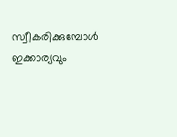സ്വീകരിക്കുമ്പോള്‍ ഇക്കാര്യവും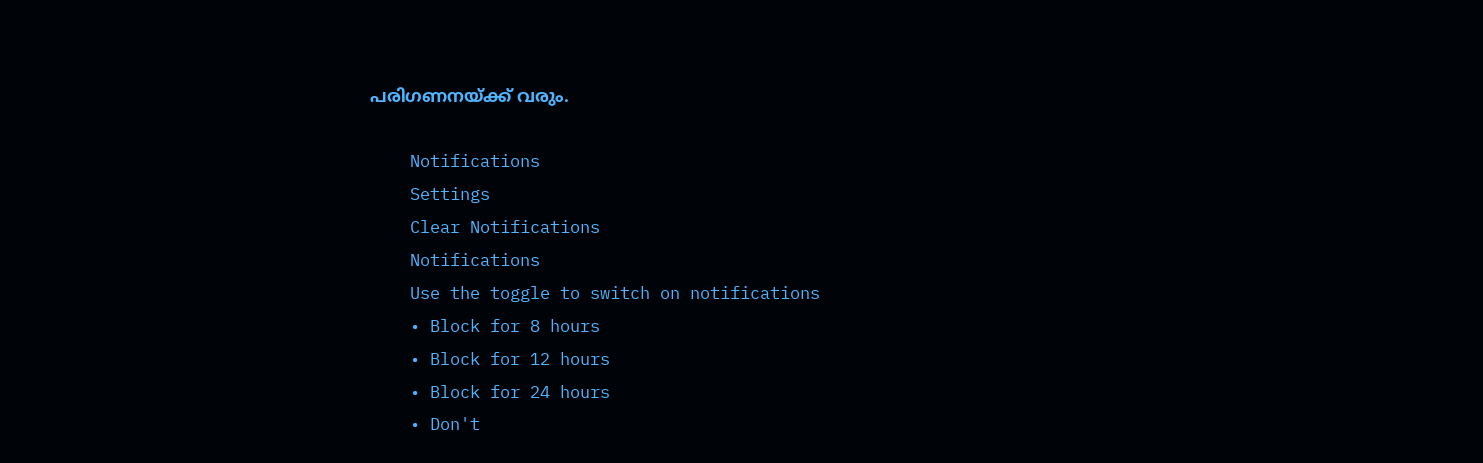പരിഗണനയ്ക്ക് വരും.

    Notifications
    Settings
    Clear Notifications
    Notifications
    Use the toggle to switch on notifications
    • Block for 8 hours
    • Block for 12 hours
    • Block for 24 hours
    • Don't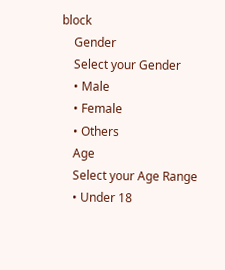block
    Gender
    Select your Gender
    • Male
    • Female
    • Others
    Age
    Select your Age Range
    • Under 18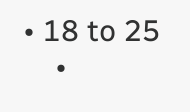• 18 to 25
    •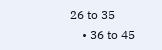26 to 35
    • 36 to 45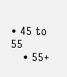• 45 to 55
    • 55+